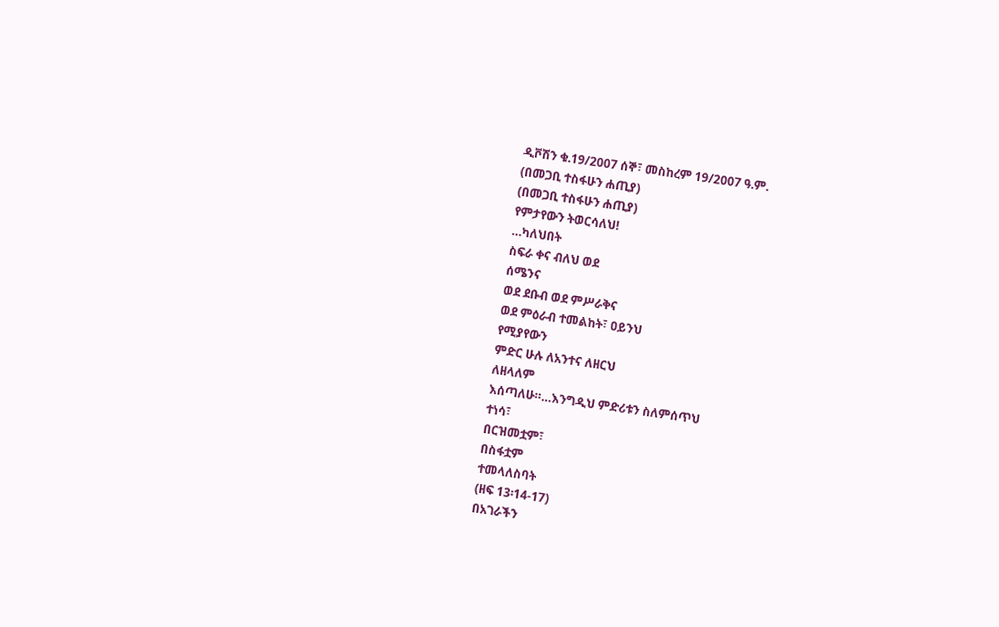ዲቮሽን ቁ.19/2007 ሰኞ፣ መስከረም 19/2007 ዓ.ም.
(በመጋቢ ተስፋሁን ሐጢያ)
(በመጋቢ ተስፋሁን ሐጢያ)
የምታየውን ትወርሳለህ!
…ካለህበት
ስፍራ ቀና ብለህ ወደ
ሰሜንና
ወደ ደቡብ ወደ ምሥራቅና
ወደ ምዕራብ ተመልከት፣ ዐይንህ
የሚያየውን
ምድር ሁሉ ለአንተና ለዘርህ
ለዘላለም
እሰጣለሁ።…እንግዲህ ምድሪቱን ስለምሰጥህ
ተነሳ፣
በርዝመቷም፣
በስፋቷም
ተመላለስባት
(ዘፍ 13፡14-17)
በአገራችን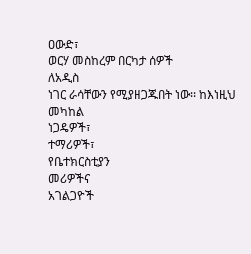ዐውድ፣
ወርሃ መስከረም በርካታ ሰዎች
ለአዲስ
ነገር ራሳቸውን የሚያዘጋጁበት ነው፡፡ ከእነዚህ
መካከል
ነጋዴዎች፣
ተማሪዎች፣
የቤተክርስቲያን
መሪዎችና
አገልጋዮች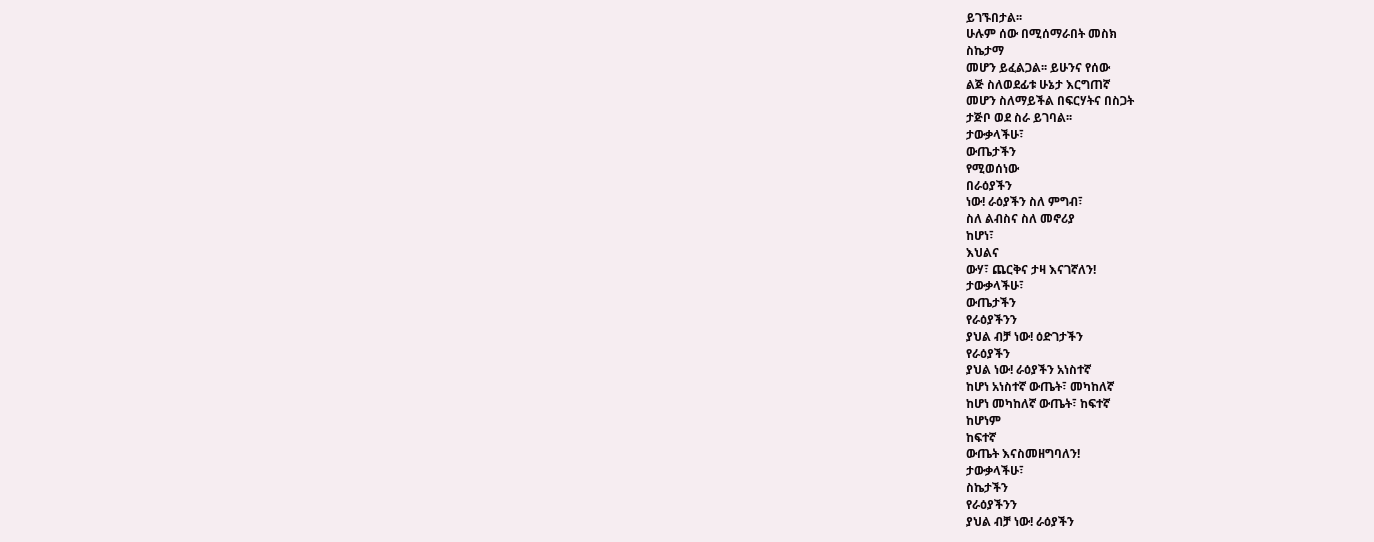ይገኙበታል፡፡
ሁሉም ሰው በሚሰማራበት መስክ
ስኬታማ
መሆን ይፈልጋል፡፡ ይሁንና የሰው
ልጅ ስለወደፊቱ ሁኔታ እርግጠኛ
መሆን ስለማይችል በፍርሃትና በስጋት
ታጅቦ ወደ ስራ ይገባል፡፡
ታውቃላችሁ፣
ውጤታችን
የሚወሰነው
በራዕያችን
ነው! ራዕያችን ስለ ምግብ፣
ስለ ልብስና ስለ መኖሪያ
ከሆነ፣
እህልና
ውሃ፣ ጨርቅና ታዛ እናገኛለን!
ታውቃላችሁ፣
ውጤታችን
የራዕያችንን
ያህል ብቻ ነው! ዕድገታችን
የራዕያችን
ያህል ነው! ራዕያችን አነስተኛ
ከሆነ አነስተኛ ውጤት፣ መካከለኛ
ከሆነ መካከለኛ ውጤት፣ ከፍተኛ
ከሆነም
ከፍተኛ
ውጤት እናስመዘግባለን!
ታውቃላችሁ፣
ስኬታችን
የራዕያችንን
ያህል ብቻ ነው! ራዕያችን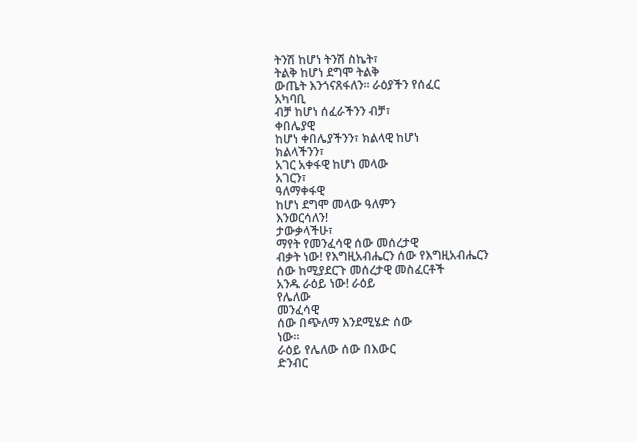ትንሽ ከሆነ ትንሽ ስኬት፣
ትልቅ ከሆነ ደግሞ ትልቅ
ውጤት እንጎናጸፋለን፡፡ ራዕያችን የሰፈር
አካባቢ
ብቻ ከሆነ ሰፈራችንን ብቻ፣
ቀበሌያዊ
ከሆነ ቀበሌያችንን፣ ክልላዊ ከሆነ
ክልላችንን፣
አገር አቀፋዊ ከሆነ መላው
አገርን፣
ዓለማቀፋዊ
ከሆነ ደግሞ መላው ዓለምን
እንወርሳለን!
ታውቃላችሁ፣
ማየት የመንፈሳዊ ሰው መሰረታዊ
ብቃት ነው! የእግዚአብሔርን ሰው የእግዚአብሔርን
ሰው ከሚያደርጉ መሰረታዊ መስፈርቶች
አንዱ ራዕይ ነው! ራዕይ
የሌለው
መንፈሳዊ
ሰው በጭለማ እንደሚሄድ ሰው
ነው፡፡
ራዕይ የሌለው ሰው በእውር
ድንብር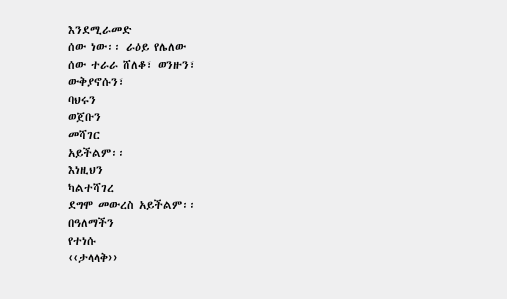እንደሚራመድ
ሰው ነው፡፡ ራዕይ የሌለው
ሰው ተራራ ሸለቆ፣ ወንዙን፣
ውቅያኖሱን፣
ባህሩን
ወጀቡን
መሻገር
አይችልም፡፡
እነዚህን
ካልተሻገረ
ደግሞ መውረስ አይችልም፡፡
በዓለማችን
የተነሱ
‹‹ታላላቅ››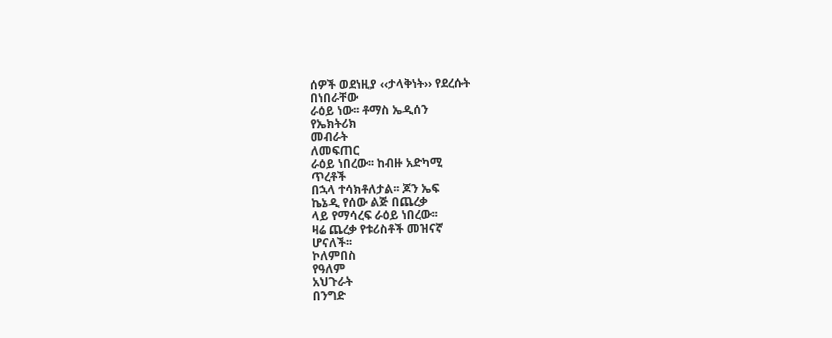ሰዎች ወደነዚያ ‹‹ታላቅነት›› የደረሱት
በነበራቸው
ራዕይ ነው፡፡ ቶማስ ኤዲሰን
የኤክትሪክ
መብራት
ለመፍጠር
ራዕይ ነበረው፡፡ ከብዙ አድካሚ
ጥረቶች
በኋላ ተሳክቶለታል፡፡ ጆን ኤፍ
ኬኔዲ የሰው ልጅ በጨረቃ
ላይ የማሳረፍ ራዕይ ነበረው፡፡
ዛሬ ጨረቃ የቱሪስቶች መዝናኛ
ሆናለች፡፡
ኮለምበስ
የዓለም
አህጉራት
በንግድ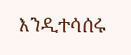እንዲተሳሰሩ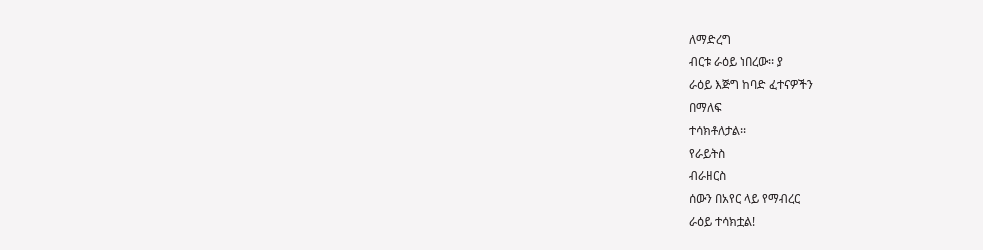ለማድረግ
ብርቱ ራዕይ ነበረው፡፡ ያ
ራዕይ እጅግ ከባድ ፈተናዎችን
በማለፍ
ተሳክቶለታል፡፡
የራይትስ
ብራዘርስ
ሰውን በአየር ላይ የማብረር
ራዕይ ተሳክቷል!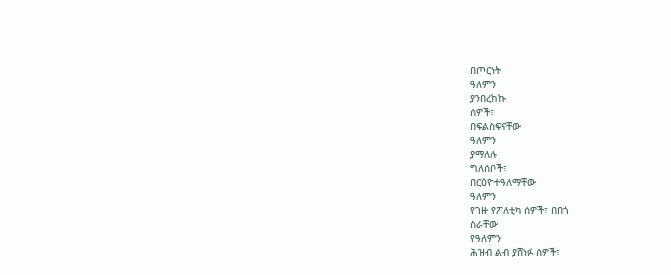በጦርነት
ዓለምን
ያንበረከኩ
ሰዎች፣
በፍልስፍናቸው
ዓለምን
ያማለሉ
ግለሰቦች፣
በርዕዮተዓለማቸው
ዓለምን
የገዙ የፖለቲካ ሰዎች፣ በበጎ
ስራቸው
የዓለምን
ሕዝብ ልብ ያሸነፉ ሰዎች፣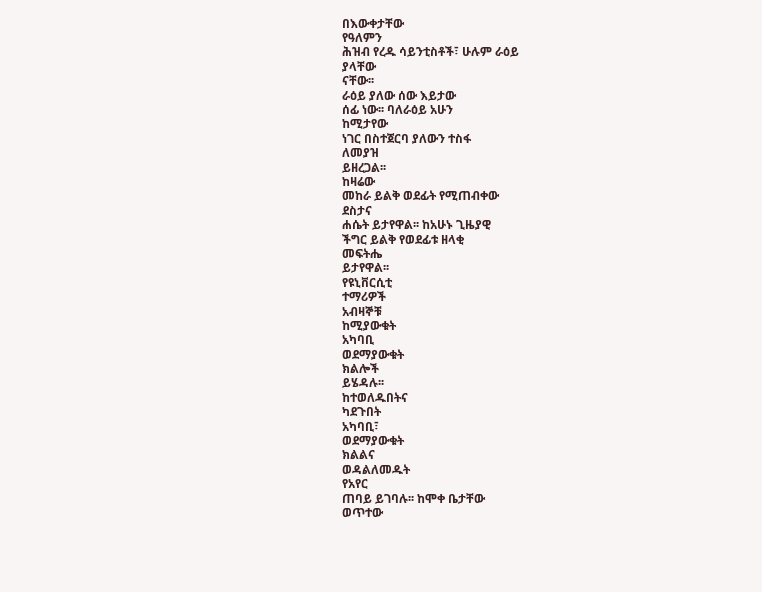በእውቀታቸው
የዓለምን
ሕዝብ የረዱ ሳይንቲስቶች፣ ሁሉም ራዕይ
ያላቸው
ናቸው፡፡
ራዕይ ያለው ሰው እይታው
ሰፊ ነው፡፡ ባለራዕይ አሁን
ከሚታየው
ነገር በስተጀርባ ያለውን ተስፋ
ለመያዝ
ይዘረጋል፡፡
ከዛሬው
መከራ ይልቅ ወደፊት የሚጠብቀው
ደስታና
ሐሴት ይታየዋል፡፡ ከአሁኑ ጊዜያዊ
ችግር ይልቅ የወደፊቱ ዘላቂ
መፍትሔ
ይታየዋል፡፡
የዩኒቨርሲቲ
ተማሪዎች
አብዛኞቹ
ከሚያውቁት
አካባቢ
ወደማያውቁት
ክልሎች
ይሄዳሉ፡፡
ከተወለዱበትና
ካደጉበት
አካባቢ፣
ወደማያውቁት
ክልልና
ወዳልለመዱት
የአየር
ጠባይ ይገባሉ፡፡ ከሞቀ ቤታቸው
ወጥተው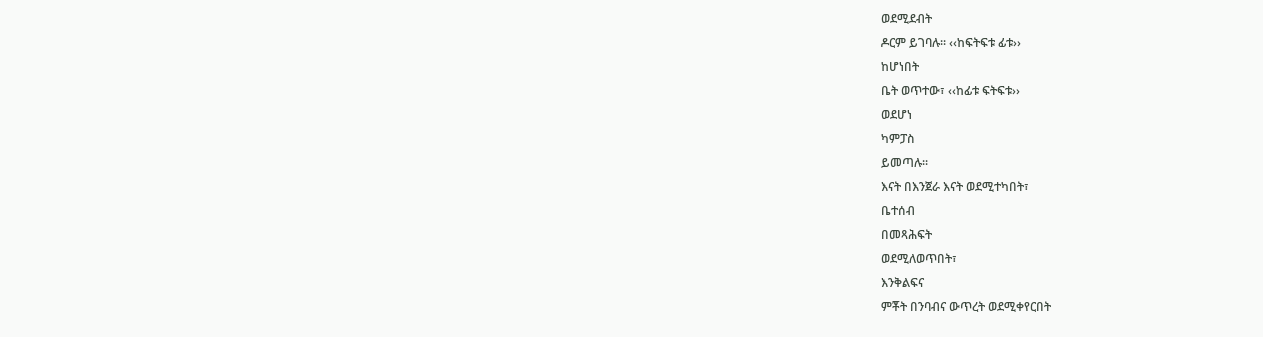ወደሚደብት
ዶርም ይገባሉ፡፡ ‹‹ከፍትፍቱ ፊቱ››
ከሆነበት
ቤት ወጥተው፣ ‹‹ከፊቱ ፍትፍቱ››
ወደሆነ
ካምፓስ
ይመጣሉ፡፡
እናት በእንጀራ እናት ወደሚተካበት፣
ቤተሰብ
በመጻሕፍት
ወደሚለወጥበት፣
እንቅልፍና
ምቾት በንባብና ውጥረት ወደሚቀየርበት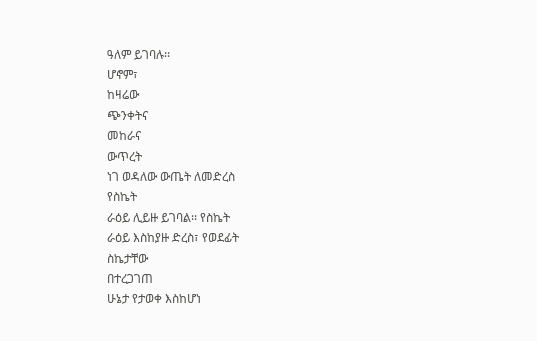ዓለም ይገባሉ፡፡
ሆኖም፣
ከዛሬው
ጭንቀትና
መከራና
ውጥረት
ነገ ወዳለው ውጤት ለመድረስ
የስኬት
ራዕይ ሊይዙ ይገባል፡፡ የስኬት
ራዕይ እስከያዙ ድረስ፣ የወደፊት
ስኬታቸው
በተረጋገጠ
ሁኔታ የታወቀ እስከሆነ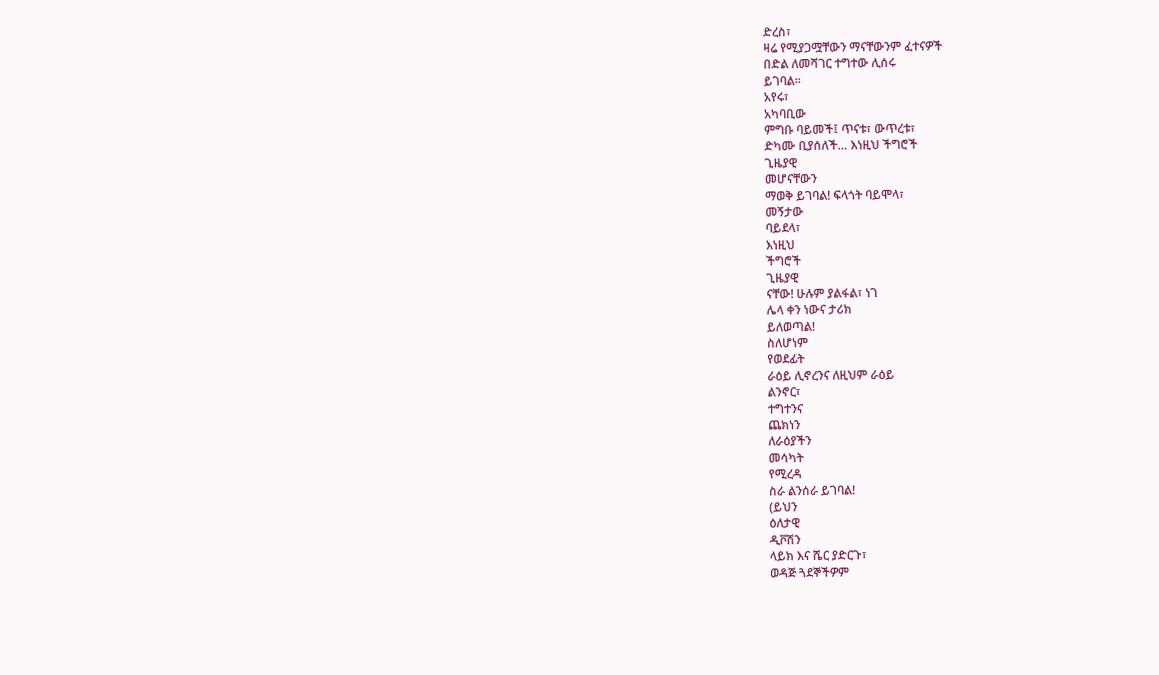ድረስ፣
ዛሬ የሚያጋሟቸውን ማናቸውንም ፈተናዎች
በድል ለመሻገር ተግተው ሊሰሩ
ይገባል፡፡
አየሩ፣
አካባቢው
ምግቡ ባይመች፤ ጥናቱ፣ ውጥረቱ፣
ድካሙ ቢያሰለች… እነዚህ ችግሮች
ጊዜያዊ
መሆናቸውን
ማወቅ ይገባል! ፍላጎት ባይሞላ፣
መኝታው
ባይደላ፣
እነዚህ
ችግሮች
ጊዜያዊ
ናቸው! ሁሉም ያልፋል፣ ነገ
ሌላ ቀን ነውና ታሪክ
ይለወጣል!
ስለሆነም
የወደፊት
ራዕይ ሊኖረንና ለዚህም ራዕይ
ልንኖር፣
ተግተንና
ጨክነን
ለራዕያችን
መሳካት
የሚረዳ
ስራ ልንሰራ ይገባል!
(ይህን
ዕለታዊ
ዲቮሽን
ላይክ እና ሼር ያድርጉ፣
ወዳጅ ጓደኞችዎም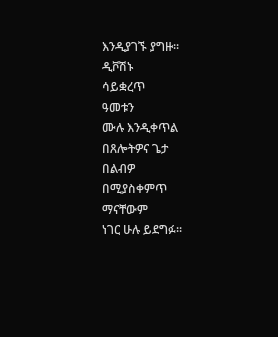እንዲያገኙ ያግዙ፡፡
ዲቮሽኑ
ሳይቋረጥ
ዓመቱን
ሙሉ እንዲቀጥል በጸሎትዎና ጌታ
በልብዎ
በሚያስቀምጥ
ማናቸውም
ነገር ሁሉ ይደግፉ፡፡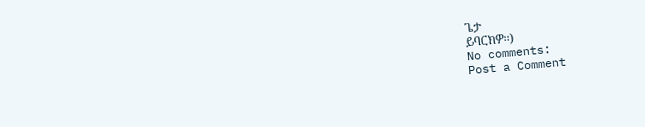ጌታ
ይባርክዎ፡፡)
No comments:
Post a Comment